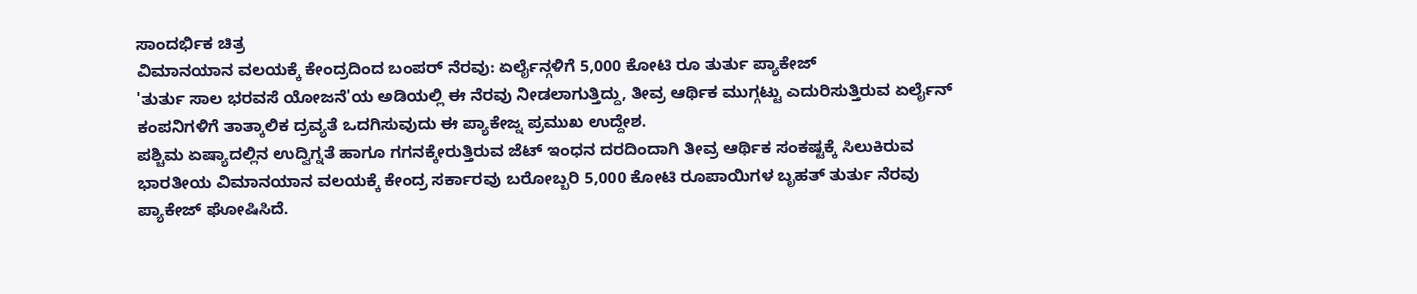ಸಾಂದರ್ಭಿಕ ಚಿತ್ರ
ವಿಮಾನಯಾನ ವಲಯಕ್ಕೆ ಕೇಂದ್ರದಿಂದ ಬಂಪರ್ ನೆರವು: ಏರ್ಲೈನ್ಗಳಿಗೆ 5,000 ಕೋಟಿ ರೂ ತುರ್ತು ಪ್ಯಾಕೇಜ್
'ತುರ್ತು ಸಾಲ ಭರವಸೆ ಯೋಜನೆ'ಯ ಅಡಿಯಲ್ಲಿ ಈ ನೆರವು ನೀಡಲಾಗುತ್ತಿದ್ದು, ತೀವ್ರ ಆರ್ಥಿಕ ಮುಗ್ಗಟ್ಟು ಎದುರಿಸುತ್ತಿರುವ ಏರ್ಲೈನ್ ಕಂಪನಿಗಳಿಗೆ ತಾತ್ಕಾಲಿಕ ದ್ರವ್ಯತೆ ಒದಗಿಸುವುದು ಈ ಪ್ಯಾಕೇಜ್ನ ಪ್ರಮುಖ ಉದ್ದೇಶ.
ಪಶ್ಚಿಮ ಏಷ್ಯಾದಲ್ಲಿನ ಉದ್ವಿಗ್ನತೆ ಹಾಗೂ ಗಗನಕ್ಕೇರುತ್ತಿರುವ ಜೆಟ್ ಇಂಧನ ದರದಿಂದಾಗಿ ತೀವ್ರ ಆರ್ಥಿಕ ಸಂಕಷ್ಟಕ್ಕೆ ಸಿಲುಕಿರುವ ಭಾರತೀಯ ವಿಮಾನಯಾನ ವಲಯಕ್ಕೆ ಕೇಂದ್ರ ಸರ್ಕಾರವು ಬರೋಬ್ಬರಿ 5,000 ಕೋಟಿ ರೂಪಾಯಿಗಳ ಬೃಹತ್ ತುರ್ತು ನೆರವು ಪ್ಯಾಕೇಜ್ ಘೋಷಿಸಿದೆ.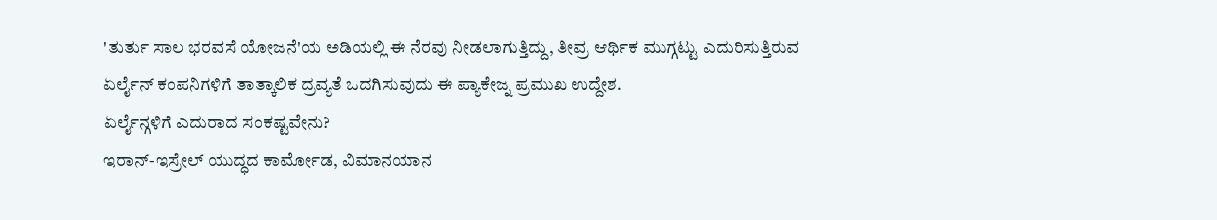'ತುರ್ತು ಸಾಲ ಭರವಸೆ ಯೋಜನೆ'ಯ ಅಡಿಯಲ್ಲಿ ಈ ನೆರವು ನೀಡಲಾಗುತ್ತಿದ್ದು, ತೀವ್ರ ಆರ್ಥಿಕ ಮುಗ್ಗಟ್ಟು ಎದುರಿಸುತ್ತಿರುವ ಏರ್ಲೈನ್ ಕಂಪನಿಗಳಿಗೆ ತಾತ್ಕಾಲಿಕ ದ್ರವ್ಯತೆ ಒದಗಿಸುವುದು ಈ ಪ್ಯಾಕೇಜ್ನ ಪ್ರಮುಖ ಉದ್ದೇಶ.
ಏರ್ಲೈನ್ಗಳಿಗೆ ಎದುರಾದ ಸಂಕಷ್ಟವೇನು?
ಇರಾನ್-ಇಸ್ರೇಲ್ ಯುದ್ಧದ ಕಾರ್ಮೋಡ, ವಿಮಾನಯಾನ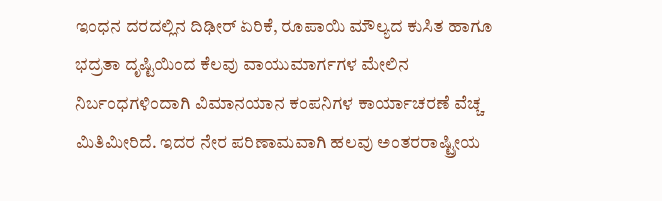ಇಂಧನ ದರದಲ್ಲಿನ ದಿಢೀರ್ ಏರಿಕೆ, ರೂಪಾಯಿ ಮೌಲ್ಯದ ಕುಸಿತ ಹಾಗೂ ಭದ್ರತಾ ದೃಷ್ಟಿಯಿಂದ ಕೆಲವು ವಾಯುಮಾರ್ಗಗಳ ಮೇಲಿನ ನಿರ್ಬಂಧಗಳಿಂದಾಗಿ ವಿಮಾನಯಾನ ಕಂಪನಿಗಳ ಕಾರ್ಯಾಚರಣೆ ವೆಚ್ಚ ಮಿತಿಮೀರಿದೆ. ಇದರ ನೇರ ಪರಿಣಾಮವಾಗಿ ಹಲವು ಅಂತರರಾಷ್ಟ್ರೀಯ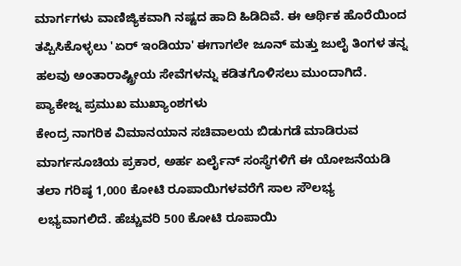ಮಾರ್ಗಗಳು ವಾಣಿಜ್ಯಿಕವಾಗಿ ನಷ್ಟದ ಹಾದಿ ಹಿಡಿದಿವೆ. ಈ ಆರ್ಥಿಕ ಹೊರೆಯಿಂದ ತಪ್ಪಿಸಿಕೊಳ್ಳಲು 'ಏರ್ ಇಂಡಿಯಾ' ಈಗಾಗಲೇ ಜೂನ್ ಮತ್ತು ಜುಲೈ ತಿಂಗಳ ತನ್ನ ಹಲವು ಅಂತಾರಾಷ್ಟ್ರೀಯ ಸೇವೆಗಳನ್ನು ಕಡಿತಗೊಳಿಸಲು ಮುಂದಾಗಿದೆ.
ಪ್ಯಾಕೇಜ್ನ ಪ್ರಮುಖ ಮುಖ್ಯಾಂಶಗಳು
ಕೇಂದ್ರ ನಾಗರಿಕ ವಿಮಾನಯಾನ ಸಚಿವಾಲಯ ಬಿಡುಗಡೆ ಮಾಡಿರುವ ಮಾರ್ಗಸೂಚಿಯ ಪ್ರಕಾರ, ಅರ್ಹ ಏರ್ಲೈನ್ ಸಂಸ್ಥೆಗಳಿಗೆ ಈ ಯೋಜನೆಯಡಿ ತಲಾ ಗರಿಷ್ಠ 1,000 ಕೋಟಿ ರೂಪಾಯಿಗಳವರೆಗೆ ಸಾಲ ಸೌಲಭ್ಯ ಲಭ್ಯವಾಗಲಿದೆ. ಹೆಚ್ಚುವರಿ 500 ಕೋಟಿ ರೂಪಾಯಿ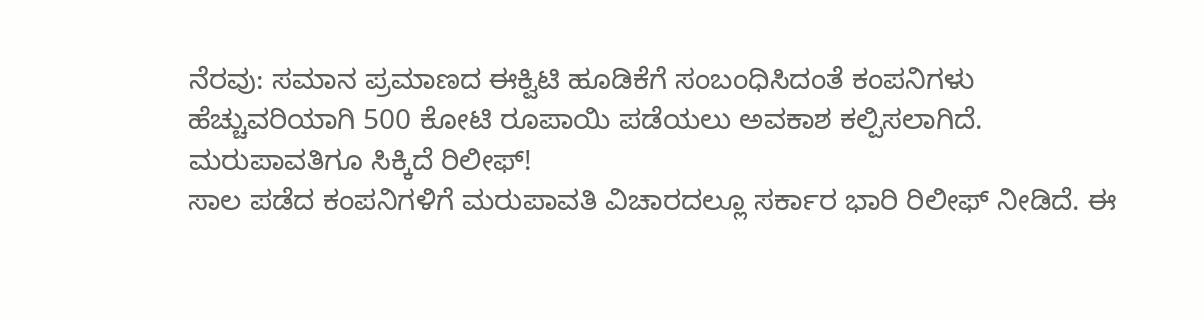ನೆರವು: ಸಮಾನ ಪ್ರಮಾಣದ ಈಕ್ವಿಟಿ ಹೂಡಿಕೆಗೆ ಸಂಬಂಧಿಸಿದಂತೆ ಕಂಪನಿಗಳು ಹೆಚ್ಚುವರಿಯಾಗಿ 500 ಕೋಟಿ ರೂಪಾಯಿ ಪಡೆಯಲು ಅವಕಾಶ ಕಲ್ಪಿಸಲಾಗಿದೆ.
ಮರುಪಾವತಿಗೂ ಸಿಕ್ಕಿದೆ ರಿಲೀಫ್!
ಸಾಲ ಪಡೆದ ಕಂಪನಿಗಳಿಗೆ ಮರುಪಾವತಿ ವಿಚಾರದಲ್ಲೂ ಸರ್ಕಾರ ಭಾರಿ ರಿಲೀಫ್ ನೀಡಿದೆ. ಈ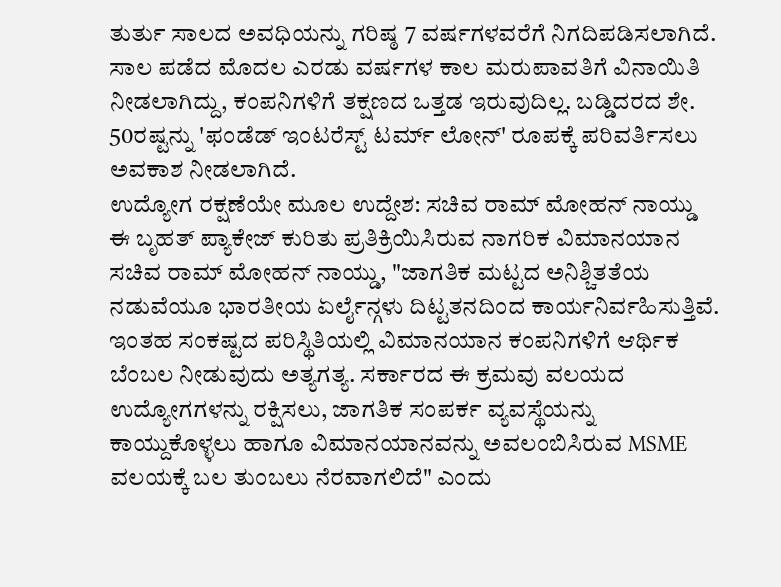ತುರ್ತು ಸಾಲದ ಅವಧಿಯನ್ನು ಗರಿಷ್ಠ 7 ವರ್ಷಗಳವರೆಗೆ ನಿಗದಿಪಡಿಸಲಾಗಿದೆ. ಸಾಲ ಪಡೆದ ಮೊದಲ ಎರಡು ವರ್ಷಗಳ ಕಾಲ ಮರುಪಾವತಿಗೆ ವಿನಾಯಿತಿ ನೀಡಲಾಗಿದ್ದು, ಕಂಪನಿಗಳಿಗೆ ತಕ್ಷಣದ ಒತ್ತಡ ಇರುವುದಿಲ್ಲ. ಬಡ್ಡಿದರದ ಶೇ. 50ರಷ್ಟನ್ನು 'ಫಂಡೆಡ್ ಇಂಟರೆಸ್ಟ್ ಟರ್ಮ್ ಲೋನ್' ರೂಪಕ್ಕೆ ಪರಿವರ್ತಿಸಲು ಅವಕಾಶ ನೀಡಲಾಗಿದೆ.
ಉದ್ಯೋಗ ರಕ್ಷಣೆಯೇ ಮೂಲ ಉದ್ದೇಶ: ಸಚಿವ ರಾಮ್ ಮೋಹನ್ ನಾಯ್ಡು
ಈ ಬೃಹತ್ ಪ್ಯಾಕೇಜ್ ಕುರಿತು ಪ್ರತಿಕ್ರಿಯಿಸಿರುವ ನಾಗರಿಕ ವಿಮಾನಯಾನ ಸಚಿವ ರಾಮ್ ಮೋಹನ್ ನಾಯ್ಡು, "ಜಾಗತಿಕ ಮಟ್ಟದ ಅನಿಶ್ಚಿತತೆಯ ನಡುವೆಯೂ ಭಾರತೀಯ ಏರ್ಲೈನ್ಗಳು ದಿಟ್ಟತನದಿಂದ ಕಾರ್ಯನಿರ್ವಹಿಸುತ್ತಿವೆ. ಇಂತಹ ಸಂಕಷ್ಟದ ಪರಿಸ್ಥಿತಿಯಲ್ಲಿ ವಿಮಾನಯಾನ ಕಂಪನಿಗಳಿಗೆ ಆರ್ಥಿಕ ಬೆಂಬಲ ನೀಡುವುದು ಅತ್ಯಗತ್ಯ. ಸರ್ಕಾರದ ಈ ಕ್ರಮವು ವಲಯದ ಉದ್ಯೋಗಗಳನ್ನು ರಕ್ಷಿಸಲು, ಜಾಗತಿಕ ಸಂಪರ್ಕ ವ್ಯವಸ್ಥೆಯನ್ನು ಕಾಯ್ದುಕೊಳ್ಳಲು ಹಾಗೂ ವಿಮಾನಯಾನವನ್ನು ಅವಲಂಬಿಸಿರುವ MSME ವಲಯಕ್ಕೆ ಬಲ ತುಂಬಲು ನೆರವಾಗಲಿದೆ" ಎಂದು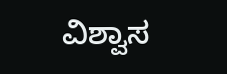ವಿಶ್ವಾಸ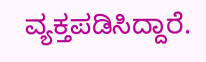ವ್ಯಕ್ತಪಡಿಸಿದ್ದಾರೆ.